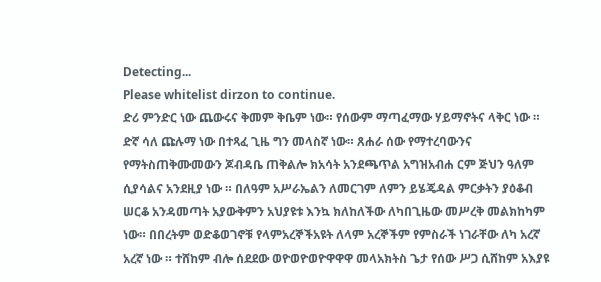Detecting...
Please whitelist dirzon to continue.
ድሪ ምንድር ነው ጨውሩና ቅመም ቅቤም ነው። የሰውም ማጣፈማው ሃይማኖትና ላቅር ነው ። ድኛ ሳለ ጩሉማ ነው በተጻፈ ጊዜ ግን መላስኛ ነው። ጸሐራ ሰው የማተረባውንና የማትስጠቅሙመውን ጆብዳቤ ጠቅልሎ ክአሳት አንደጫጥል አግዝአብሐ ርም ጅህን ዓለም ሲያሳልና አንደዚያ ነው ። በለዓም አሥራኤልን ለመርገም ለምን ይሄጄዳል ምርቃትን ያዕቆብ ሠርቆ አንዳመጣት አያውቅምን አህያዩቱ እንኳ ክለከለችው ለካበጊዜው መሥረቅ መልክከካም ነው። በበረትም ወድቆወገኖቹ የላምአረኞችአዩት ለላም አረኞችም የምስራች ነገራቸው ለካ አረኛ አረኛ ነው ። ተሸከም ብሎ ሰደደው ወዮወዮወዮዋዋዋ መላአክትስ ጌታ የሰው ሥጋ ሲሸከም አእያዩ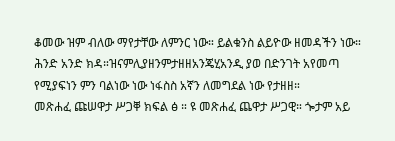ቆመው ዝም ብለው ማየታቸው ለምንር ነው። ይልቁንስ ልይዮው ዘመዳችን ነው። ሕንድ አንድ ክዳ።ዝናምሊያዘንምታዘዘአንጄሂአንዲ ያወ በድንገት አየመጣ የሚያፍነን ምን ባልነው ነው ነፋስስ አኛን ለመግደል ነው የታዘዘ።
መጽሐፈ ጩሠዋታ ሥጋቐ ክፍል ፅ ። ዩ መጽሐፈ ጨዋታ ሥጋዊ። ጐታም አይ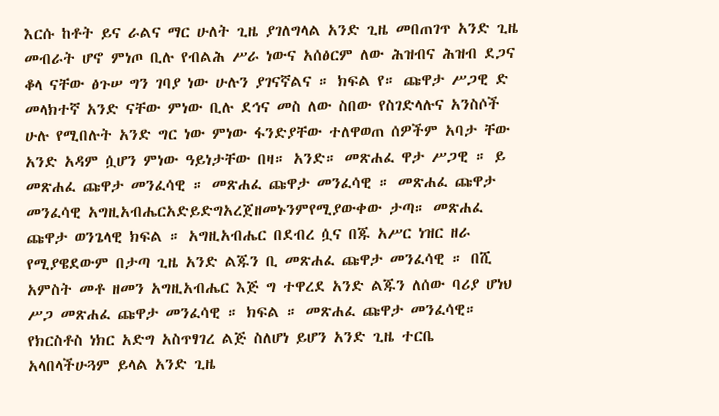እርሱ ከቶት ይና ራልና ማር ሁለት ጊዜ ያገለግላል አንድ ጊዜ መበጠገጥ አንድ ጊዜ መብራት ሆኖ ምነጦ ቢሉ የብልሕ ሥራ ነውና አሰፅርም ለው ሕዝብና ሕዝብ ደጋና ቆላ ናቸው ፅጉሠ ግን ገባያ ነው ሁሉን ያገናኛልና ። ክፍል የ። ጩዋታ ሥጋዊ ድ መላክተኛ አንድ ናቸው ምነው ቢሉ ደኅና መስ ለው ስበው የስገድላሉና አንስሶች ሁሉ የሚበሉት አንድ ግር ነው ምነው ፋንድያቸው ተለዋወጠ ሰዎችም አባታ ቸው አንድ አዳም ሷሆን ምነው ዓይነታቸው በዛ። አንድ። መጽሐፈ ዋታ ሥጋዊ ። ይ መጽሐፈ ጩዋታ መንፈሳዊ ። መጽሐፈ ጩዋታ መንፈሳዊ ። መጽሐፈ ጩዋታ መንፈሳዊ አግዚአብሔርአድይድግአረጀዘመኑንምየሚያውቀው ታጣ። መጽሐፈ ጩዋታ ወንጌላዊ ክፍል ። አግዚአብሔር በደብረ ሷና በጁ አሥር ነዝር ዘራ የሚያዌደውም በታጣ ጊዜ አንድ ልጁን ቢ መጽሐፈ ጩዋታ መንፈሳዊ ። በሺ አምስት መቶ ዘመን አግዚአብሔር እጅ ግ ተዋረደ አንድ ልጁን ለሰው ባሪያ ሆነህ ሥጋ መጽሐፈ ጩዋታ መንፈሳዊ ። ክፍል ። መጽሐፈ ጩዋታ መንፈሳዊ። የክርስቶስ ነክር አድግ አስጥፃገረ ልጅ ስለሆነ ይሆን አንድ ጊዜ ተርቤ አላበላችሁጓም ይላል አንድ ጊዜ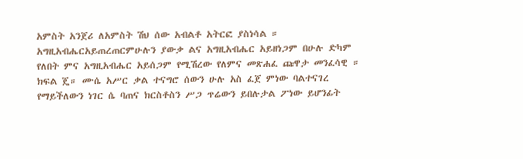አምስት አንጀሪ ለአምስት ሽህ ሰው አብልቶ አትርፎ ያስነሳል ። አግዚአብሔርአይጠረጠርምሁሉን ያውቃ ልና አግዚአብሔር አይዘነጋም በሁሉ ድካም የለበት ምና አግዚአብሔር አይሰጋም የሚሽረው የለምና መጽሐፈ ጩዋታ መንፈሳዊ ። ክፍል ጄ። ሙሴ አሥር ቃል ተናግሮ ሰውን ሁሉ አስ ፈጀ ምነው ባልተናገረ የማይችለውን ነገር ሴ ባጠና ክርስቶስን ሥጋ ጥሬውን ይበሉታል ፖነው ይሆንፊት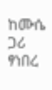ከሙሴ ጋሪ ፃነበረ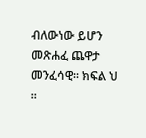ብለውነው ይሆን መጽሐፈ ጨዋታ መንፈሳዊ። ክፍል ህ ።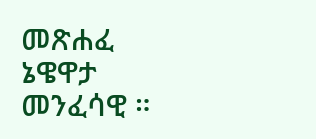መጽሐፈ ኔዌዋታ መንፈሳዊ ።